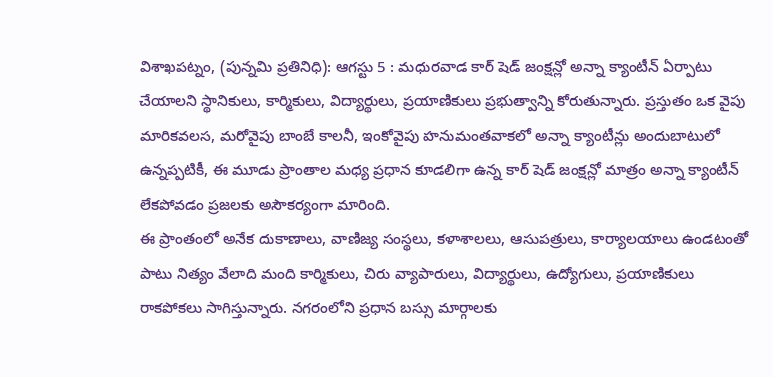విశాఖపట్నం, (పున్నమి ప్రతినిధి): ఆగస్టు 5 : మధురవాడ కార్ షెడ్ జంక్షన్లో అన్నా క్యాంటీన్ ఏర్పాటు చేయాలని స్థానికులు, కార్మికులు, విద్యార్థులు, ప్రయాణికులు ప్రభుత్వాన్ని కోరుతున్నారు. ప్రస్తుతం ఒక వైపు మారికవలస, మరోవైపు బాంబే కాలనీ, ఇంకోవైపు హనుమంతవాకలో అన్నా క్యాంటీన్లు అందుబాటులో ఉన్నప్పటికీ, ఈ మూడు ప్రాంతాల మధ్య ప్రధాన కూడలిగా ఉన్న కార్ షెడ్ జంక్షన్లో మాత్రం అన్నా క్యాంటీన్ లేకపోవడం ప్రజలకు అసౌకర్యంగా మారింది.
ఈ ప్రాంతంలో అనేక దుకాణాలు, వాణిజ్య సంస్థలు, కళాశాలలు, ఆసుపత్రులు, కార్యాలయాలు ఉండటంతో పాటు నిత్యం వేలాది మంది కార్మికులు, చిరు వ్యాపారులు, విద్యార్థులు, ఉద్యోగులు, ప్రయాణికులు రాకపోకలు సాగిస్తున్నారు. నగరంలోని ప్రధాన బస్సు మార్గాలకు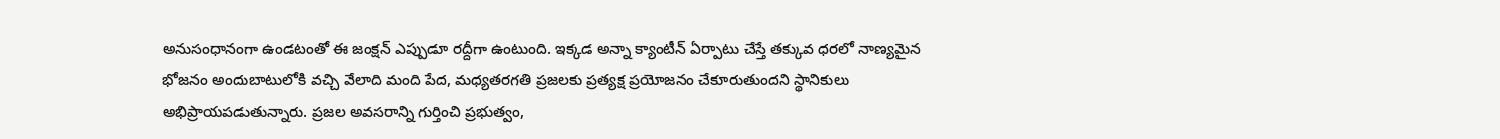అనుసంధానంగా ఉండటంతో ఈ జంక్షన్ ఎప్పుడూ రద్దీగా ఉంటుంది. ఇక్కడ అన్నా క్యాంటీన్ ఏర్పాటు చేస్తే తక్కువ ధరలో నాణ్యమైన భోజనం అందుబాటులోకి వచ్చి వేలాది మంది పేద, మధ్యతరగతి ప్రజలకు ప్రత్యక్ష ప్రయోజనం చేకూరుతుందని స్థానికులు అభిప్రాయపడుతున్నారు. ప్రజల అవసరాన్ని గుర్తించి ప్రభుత్వం,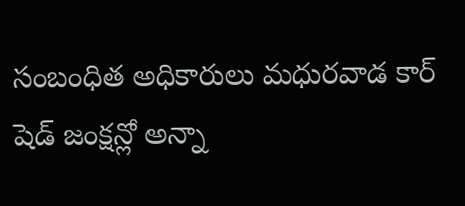సంబంధిత అధికారులు మధురవాడ కార్ షెడ్ జంక్షన్లో అన్నా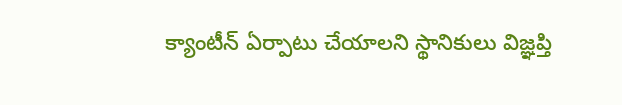క్యాంటీన్ ఏర్పాటు చేయాలని స్థానికులు విజ్ఞప్తి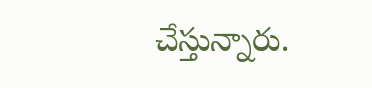చేస్తున్నారు.